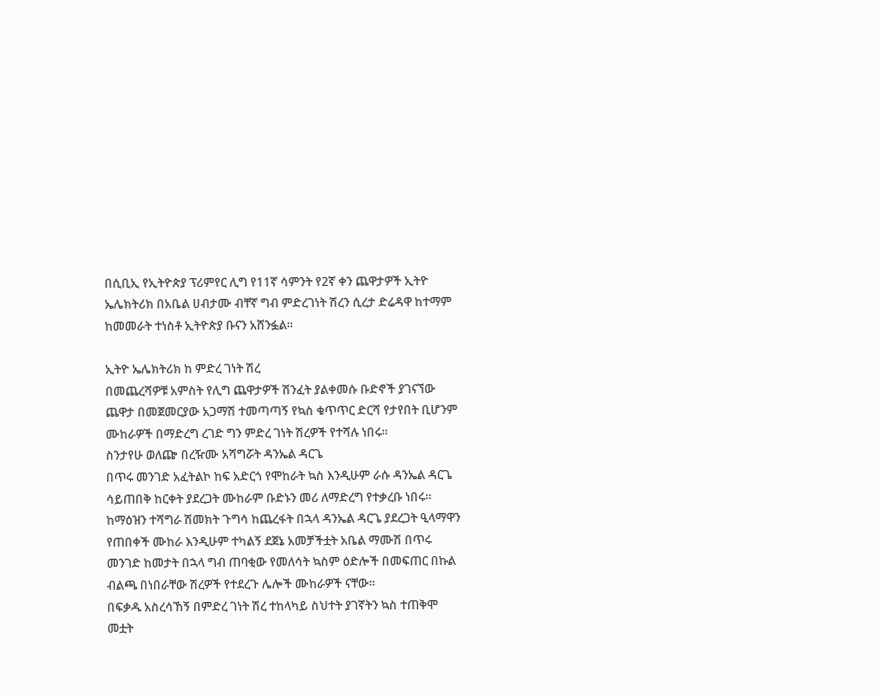በሲቢኢ የኢትዮጵያ ፕሪምየር ሊግ የ11ኛ ሳምንት የ2ኛ ቀን ጨዋታዎች ኢትዮ ኤሌክትሪክ በአቤል ሀብታሙ ብቸኛ ግብ ምድረገነት ሽረን ሲረታ ድሬዳዋ ከተማም ከመመራት ተነስቶ ኢትዮጵያ ቡናን አሸንፏል።

ኢትዮ ኤሌክትሪክ ከ ምድረ ገነት ሽረ
በመጨረሻዎቹ አምስት የሊግ ጨዋታዎች ሽንፈት ያልቀመሱ ቡድኖች ያገናኘው ጨዋታ በመጀመርያው አጋማሽ ተመጣጣኝ የኳስ ቁጥጥር ድርሻ የታየበት ቢሆንም ሙከራዎች በማድረግ ረገድ ግን ምድረ ገነት ሽረዎች የተሻሉ ነበሩ።
ስንታየሁ ወለጬ በረዥሙ አሻግሯት ዳንኤል ዳርጌ
በጥሩ መንገድ አፈትልኮ ከፍ አድርጎ የሞከራት ኳስ እንዲሁም ራሱ ዳንኤል ዳርጌ ሳይጠበቅ ከርቀት ያደረጋት ሙከራም ቡድኑን መሪ ለማድረግ የተቃረቡ ነበሩ። ከማዕዝን ተሻግራ ሽመክት ጉግሳ ከጨረፋት በኋላ ዳንኤል ዳርጌ ያደረጋት ዒላማዋን የጠበቀች ሙከራ እንዲሁም ተካልኝ ደጀኔ አመቻችቷት አቤል ማሙሽ በጥሩ መንገድ ከመታት በኋላ ግብ ጠባቂው የመለሳት ኳስም ዕድሎች በመፍጠር በኩል ብልጫ በነበራቸው ሽረዎች የተደረጉ ሌሎች ሙከራዎች ናቸው።
በፍቃዱ አስረሳኸኝ በምድረ ገነት ሽረ ተከላካይ ስህተት ያገኛትን ኳስ ተጠቅሞ መቷት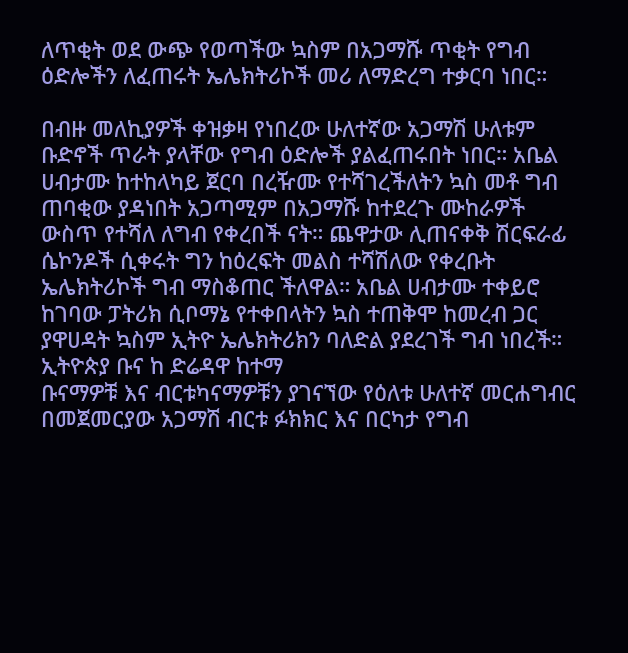ለጥቂት ወደ ውጭ የወጣችው ኳስም በአጋማሹ ጥቂት የግብ ዕድሎችን ለፈጠሩት ኤሌክትሪኮች መሪ ለማድረግ ተቃርባ ነበር።

በብዙ መለኪያዎች ቀዝቃዛ የነበረው ሁለተኛው አጋማሽ ሁለቱም ቡድኖች ጥራት ያላቸው የግብ ዕድሎች ያልፈጠሩበት ነበር። አቤል ሀብታሙ ከተከላካይ ጀርባ በረዥሙ የተሻገረችለትን ኳስ መቶ ግብ ጠባቂው ያዳነበት አጋጣሚም በአጋማሹ ከተደረጉ ሙከራዎች ውስጥ የተሻለ ለግብ የቀረበች ናት። ጨዋታው ሊጠናቀቅ ሽርፍራፊ ሴኮንዶች ሲቀሩት ግን ከዕረፍት መልስ ተሻሽለው የቀረቡት ኤሌክትሪኮች ግብ ማስቆጠር ችለዋል። አቤል ሀብታሙ ተቀይሮ ከገባው ፓትሪክ ሲቦማኔ የተቀበላትን ኳስ ተጠቅሞ ከመረብ ጋር ያዋሀዳት ኳስም ኢትዮ ኤሌክትሪክን ባለድል ያደረገች ግብ ነበረች።
ኢትዮጵያ ቡና ከ ድሬዳዋ ከተማ
ቡናማዎቹ እና ብርቱካናማዎቹን ያገናኘው የዕለቱ ሁለተኛ መርሐግብር በመጀመርያው አጋማሽ ብርቱ ፉክክር እና በርካታ የግብ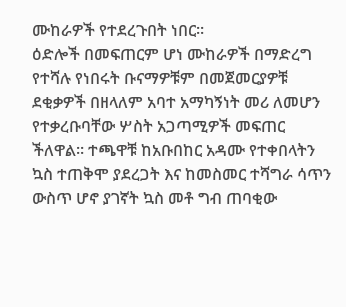ሙከራዎች የተደረጉበት ነበር።
ዕድሎች በመፍጠርም ሆነ ሙከራዎች በማድረግ የተሻሉ የነበሩት ቡናማዎቹም በመጀመርያዎቹ ደቂቃዎች በዘላለም አባተ አማካኝነት መሪ ለመሆን የተቃረቡባቸው ሦስት አጋጣሚዎች መፍጠር ችለዋል። ተጫዋቹ ከአቡበከር አዳሙ የተቀበላትን ኳስ ተጠቅሞ ያደረጋት እና ከመስመር ተሻግራ ሳጥን ውስጥ ሆኖ ያገኛት ኳስ መቶ ግብ ጠባቂው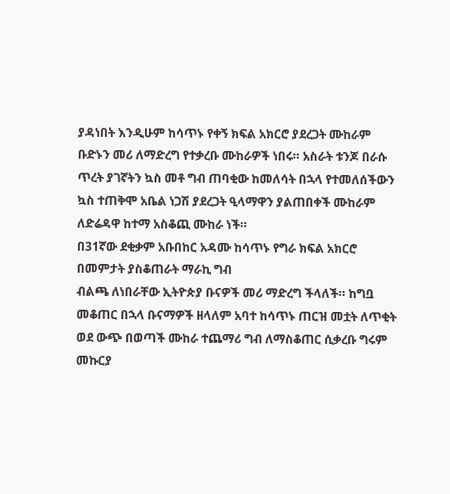ያዳነበት እንዲሁም ከሳጥኑ የቀኝ ክፍል አክርሮ ያደረጋት ሙከራም ቡድኑን መሪ ለማድረግ የተቃረቡ ሙከራዎች ነበሩ። አስራት ቱንጆ በራሱ ጥረት ያገኛትን ኳስ መቶ ግብ ጠባቂው ከመለሳት በኋላ የተመለሰችውን ኳስ ተጠቅሞ አቤል ነጋሽ ያደረጋት ዒላማዋን ያልጠበቀች ሙከራም ለድሬዳዋ ከተማ አስቆጪ ሙከራ ነች።
በ31ኛው ደቂቃም አቡበከር አዳሙ ከሳጥኑ የግራ ክፍል አክርሮ በመምታት ያስቆጠራት ማራኪ ግብ
ብልጫ ለነበራቸው ኢትዮጵያ ቡናዎች መሪ ማድረግ ችላለች። ከግቧ መቆጠር በኋላ ቡናማዎች ዘላለም አባተ ከሳጥኑ ጠርዝ መቷት ለጥቂት ወደ ውጭ በወጣች ሙከራ ተጨማሪ ግብ ለማስቆጠር ሲቃረቡ ግሩም መኩርያ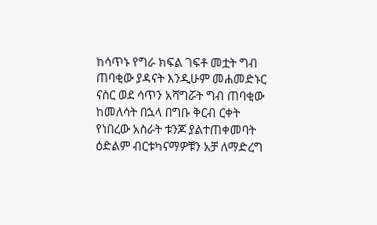ከሳጥኑ የግራ ክፍል ገፍቶ መቷት ግብ ጠባቂው ያዳናት እንዲሁም መሐመድኑር ናስር ወደ ሳጥን አሻግሯት ግብ ጠባቂው ከመለሳት በኋላ በግቡ ቅርብ ርቀት የነበረው አስራት ቱንጆ ያልተጠቀመባት ዕድልም ብርቱካናማዎቹን አቻ ለማድረግ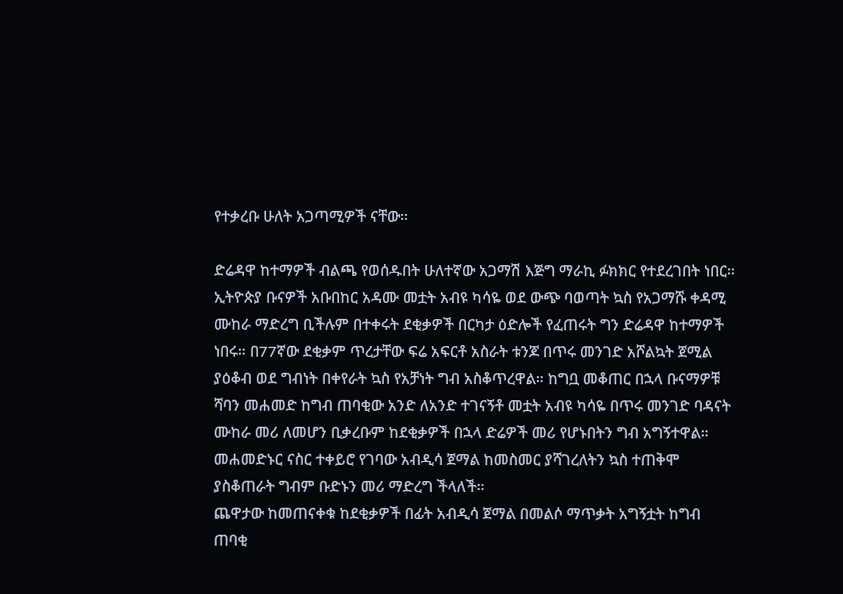የተቃረቡ ሁለት አጋጣሚዎች ናቸው።

ድሬዳዋ ከተማዎች ብልጫ የወሰዱበት ሁለተኛው አጋማሽ እጅግ ማራኪ ፉክክር የተደረገበት ነበር። ኢትዮጵያ ቡናዎች አቡበከር አዳሙ መቷት አብዩ ካሳዬ ወደ ውጭ ባወጣት ኳስ የአጋማሹ ቀዳሚ ሙከራ ማድረግ ቢችሉም በተቀሩት ደቂቃዎች በርካታ ዕድሎች የፈጠሩት ግን ድሬዳዋ ከተማዎች ነበሩ። በ77ኛው ደቂቃም ጥረታቸው ፍሬ አፍርቶ አስራት ቱንጆ በጥሩ መንገድ አሾልኳት ጀሚል ያዕቆብ ወደ ግብነት በቀየራት ኳስ የአቻነት ግብ አስቆጥረዋል። ከግቧ መቆጠር በኋላ ቡናማዎቹ ሻባን መሐመድ ከግብ ጠባቂው አንድ ለአንድ ተገናኝቶ መቷት አብዩ ካሳዬ በጥሩ መንገድ ባዳናት ሙከራ መሪ ለመሆን ቢቃረቡም ከደቂቃዎች በኋላ ድሬዎች መሪ የሆኑበትን ግብ አግኝተዋል። መሐመድኑር ናስር ተቀይሮ የገባው አብዲሳ ጀማል ከመስመር ያሻገረለትን ኳስ ተጠቅሞ ያስቆጠራት ግብም ቡድኑን መሪ ማድረግ ችላለች።
ጨዋታው ከመጠናቀቁ ከደቂቃዎች በፊት አብዲሳ ጀማል በመልሶ ማጥቃት አግኝቷት ከግብ ጠባቂ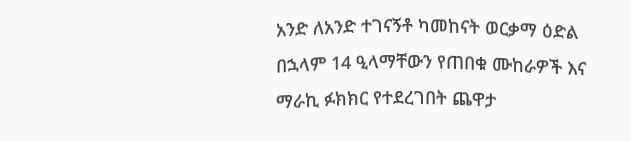አንድ ለአንድ ተገናኝቶ ካመከናት ወርቃማ ዕድል በኋላም 14 ዒላማቸውን የጠበቁ ሙከራዎች እና ማራኪ ፉክክር የተደረገበት ጨዋታ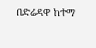በድሬዳዋ ከተማ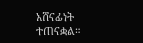አሸናፊነት ተጠናቋል።